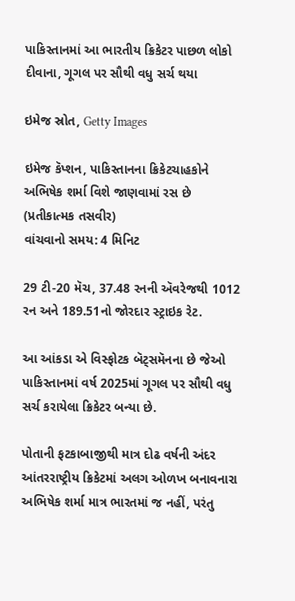પાકિસ્તાનમાં આ ભારતીય ક્રિકેટર પાછળ લોકો દીવાના, ગૂગલ પર સૌથી વધુ સર્ચ થયા

ઇમેજ સ્રોત, Getty Images

ઇમેજ કૅપ્શન, પાકિસ્તાનના ક્રિકેટચાહકોને અભિષેક શર્મા વિશે જાણવામાં રસ છે (પ્રતીકાત્મક તસવીર)
વાંચવાનો સમય: 4 મિનિટ

29 ટી-20 મૅચ, 37.48 રનની ઍવરેજથી 1012 રન અને 189.51નો જોરદાર સ્ટ્રાઇક રેટ.

આ આંકડા એ વિસ્ફોટક બૅટ્સમૅનના છે જેઓ પાકિસ્તાનમાં વર્ષ 2025માં ગૂગલ પર સૌથી વધુ સર્ચ કરાયેલા ક્રિકેટર બન્યા છે.

પોતાની ફટકાબાજીથી માત્ર દોઢ વર્ષની અંદર આંતરરાષ્ટ્રીય ક્રિકેટમાં અલગ ઓળખ બનાવનારા અભિષેક શર્મા માત્ર ભારતમાં જ નહીં, પરંતુ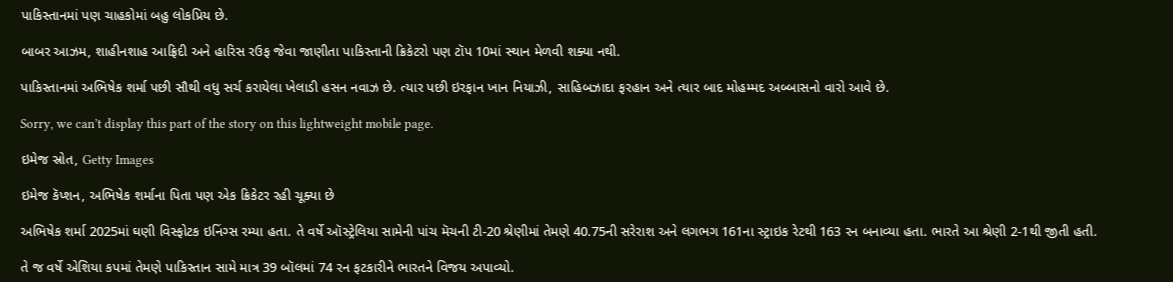પાકિસ્તાનમાં પણ ચાહકોમાં બહુ લોકપ્રિય છે.

બાબર આઝમ, શાહીનશાહ આફ્રિદી અને હારિસ રઉફ જેવા જાણીતા પાકિસ્તાની ક્રિકેટરો પણ ટૉપ 10માં સ્થાન મેળવી શક્યા નથી.

પાકિસ્તાનમાં અભિષેક શર્મા પછી સૌથી વધુ સર્ચ કરાયેલા ખેલાડી હસન નવાઝ છે. ત્યાર પછી ઇરફાન ખાન નિયાઝી, સાહિબઝાદા ફરહાન અને ત્યાર બાદ મોહમ્મદ અબ્બાસનો વારો આવે છે.

Sorry, we can’t display this part of the story on this lightweight mobile page.

ઇમેજ સ્રોત, Getty Images

ઇમેજ કૅપ્શન, અભિષેક શર્માના પિતા પણ એક ક્રિકેટર રહી ચૂક્યા છે

અભિષેક શર્મા 2025માં ઘણી વિસ્ફોટક ઇનિંગ્સ રમ્યા હતા. તે વર્ષે ઑસ્ટ્રેલિયા સામેની પાંચ મૅચની ટી-20 શ્રેણીમાં તેમણે 40.75ની સરેરાશ અને લગભગ 161ના સ્ટ્રાઇક રેટથી 163 રન બનાવ્યા હતા. ભારતે આ શ્રેણી 2-1થી જીતી હતી.

તે જ વર્ષે એશિયા કપમાં તેમણે પાકિસ્તાન સામે માત્ર 39 બૉલમાં 74 રન ફટકારીને ભારતને વિજય અપાવ્યો.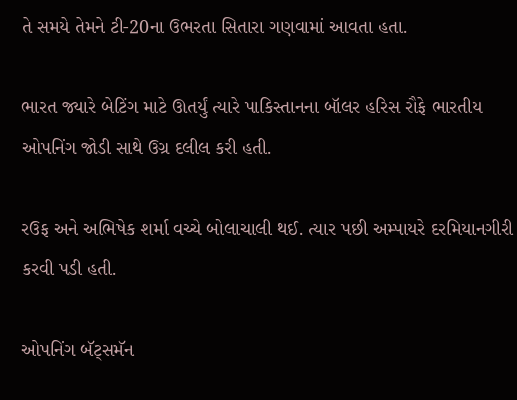તે સમયે તેમને ટી-20ના ઉભરતા સિતારા ગણવામાં આવતા હતા.

ભારત જ્યારે બેટિંગ માટે ઊતર્યું ત્યારે પાકિસ્તાનના બૉલર હરિસ રૌફે ભારતીય ઓપનિંગ જોડી સાથે ઉગ્ર દલીલ કરી હતી.

રઉફ અને અભિષેક શર્મા વચ્ચે બોલાચાલી થઈ. ત્યાર પછી અમ્પાયરે દરમિયાનગીરી કરવી પડી હતી.

ઓપનિંગ બૅટ્સમૅન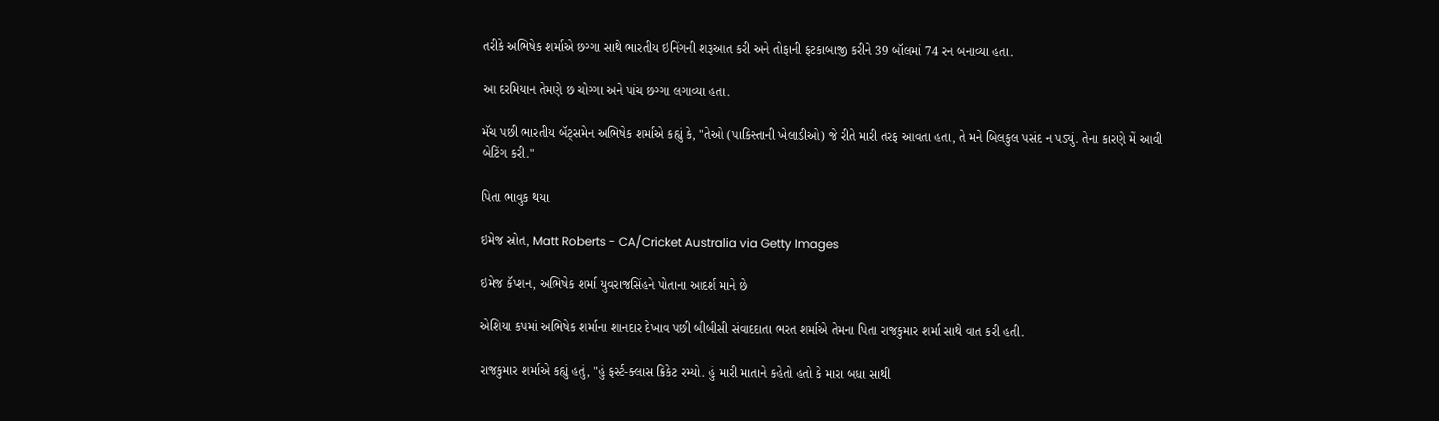તરીકે અભિષેક શર્માએ છગ્ગા સાથે ભારતીય ઇનિંગની શરૂઆત કરી અને તોફાની ફટકાબાજી કરીને 39 બૉલમાં 74 રન બનાવ્યા હતા.

આ દરમિયાન તેમણે છ ચોગ્ગા અને પાંચ છગ્ગા લગાવ્યા હતા.

મૅચ પછી ભારતીય બૅટ્સમેન અભિષેક શર્માએ કહ્યું કે, "તેઓ (પાકિસ્તાની ખેલાડીઓ) જે રીતે મારી તરફ આવતા હતા, તે મને બિલકુલ પસંદ ન પડ્યું. તેના કારણે મેં આવી બેટિંગ કરી."

પિતા ભાવુક થયા

ઇમેજ સ્રોત, Matt Roberts - CA/Cricket Australia via Getty Images

ઇમેજ કૅપ્શન, અભિષેક શર્મા યુવરાજસિંહને પોતાના આદર્શ માને છે

એશિયા કપમાં અભિષેક શર્માના શાનદાર દેખાવ પછી બીબીસી સંવાદદાતા ભરત શર્માએ તેમના પિતા રાજકુમાર શર્મા સાથે વાત કરી હતી.

રાજકુમાર શર્માએ કહ્યું હતું, "હું ફર્સ્ટ-ક્લાસ ક્રિકેટ રમ્યો. હું મારી માતાને કહેતો હતો કે મારા બધા સાથી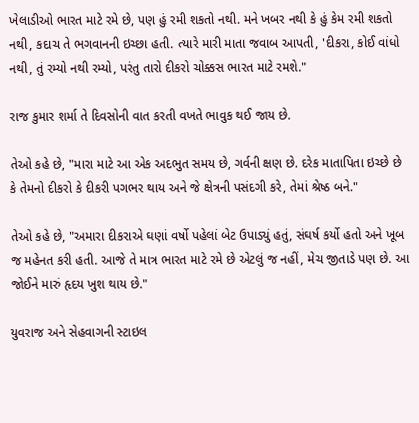ખેલાડીઓ ભારત માટે રમે છે, પણ હું રમી શકતો નથી. મને ખબર નથી કે હું કેમ રમી શકતો નથી, કદાચ તે ભગવાનની ઇચ્છા હતી. ત્યારે મારી માતા જવાબ આપતી, 'દીકરા, કોઈ વાંધો નથી, તું રમ્યો નથી રમ્યો, પરંતુ તારો દીકરો ચોક્કસ ભારત માટે રમશે."

રાજ કુમાર શર્મા તે દિવસોની વાત કરતી વખતે ભાવુક થઈ જાય છે.

તેઓ કહે છે, "મારા માટે આ એક અદભુત સમય છે, ગર્વની ક્ષણ છે. દરેક માતાપિતા ઇચ્છે છે કે તેમનો દીકરો કે દીકરી પગભર થાય અને જે ક્ષેત્રની પસંદગી કરે, તેમાં શ્રેષ્ઠ બને."

તેઓ કહે છે, "અમારા દીકરાએ ઘણાં વર્ષો પહેલાં બેટ ઉપાડ્યું હતું, સંઘર્ષ કર્યો હતો અને ખૂબ જ મહેનત કરી હતી. આજે તે માત્ર ભારત માટે રમે છે એટલું જ નહીં, મેચ જીતાડે પણ છે. આ જોઈને મારું હૃદય ખુશ થાય છે."

યુવરાજ અને સેહવાગની સ્ટાઇલ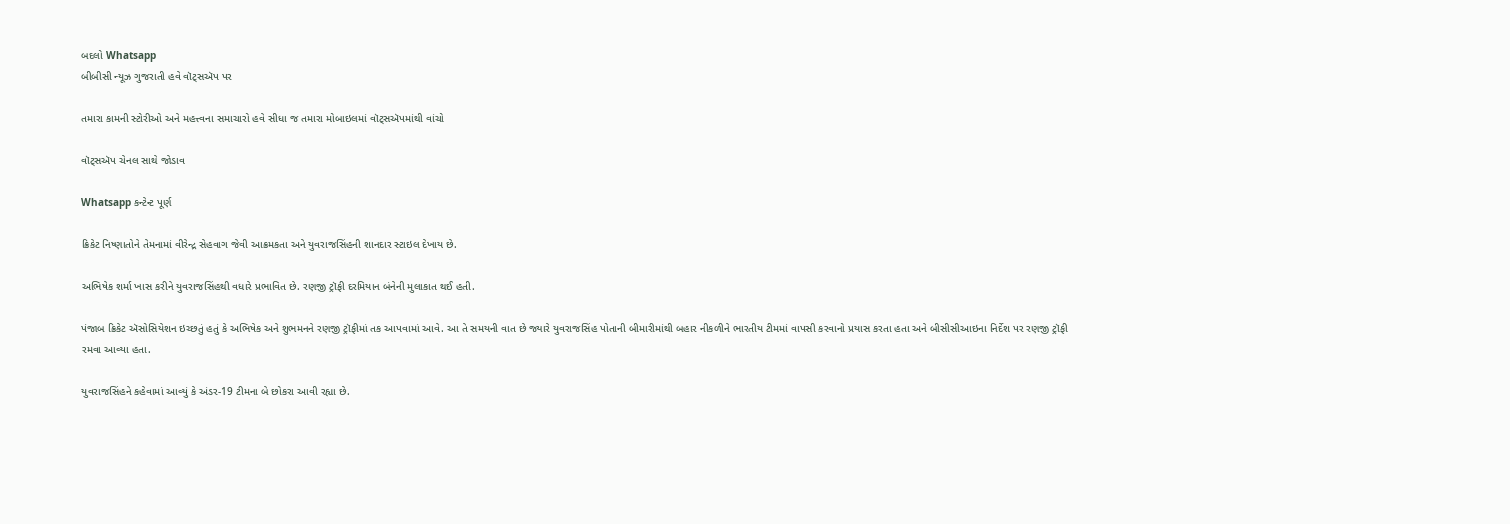બદલો Whatsapp
બીબીસી ન્યૂઝ ગુજરાતી હવે વૉટ્સઍપ પર

તમારા કામની સ્ટોરીઓ અને મહત્ત્વના સમાચારો હવે સીધા જ તમારા મોબાઇલમાં વૉટ્સઍપમાંથી વાંચો

વૉટ્સઍપ ચેનલ સાથે જોડાવ

Whatsapp કન્ટેન્ટ પૂર્ણ

ક્રિકેટ નિષ્ણાતોને તેમનામાં વીરેન્દ્ર સેહવાગ જેવી આક્રમકતા અને યુવરાજસિંહની શાનદાર સ્ટાઇલ દેખાય છે.

અભિષેક શર્મા ખાસ કરીને યુવરાજસિંહથી વધારે પ્રભાવિત છે. રણજી ટ્રૉફી દરમિયાન બંનેની મુલાકાત થઈ હતી.

પંજાબ ક્રિકેટ ઍસોસિયેશન ઇચ્છતું હતું કે અભિષેક અને શુભમનને રણજી ટ્રૉફીમાં તક આપવામાં આવે. આ તે સમયની વાત છે જ્યારે યુવરાજસિંહ પોતાની બીમારીમાંથી બહાર નીકળીને ભારતીય ટીમમાં વાપસી કરવાનો પ્રયાસ કરતા હતા અને બીસીસીઆઇના નિર્દેશ પર રણજી ટ્રૉફી રમવા આવ્યા હતા.

યુવરાજસિંહને કહેવામાં આવ્યું કે અંડર-19 ટીમના બે છોકરા આવી રહ્યા છે.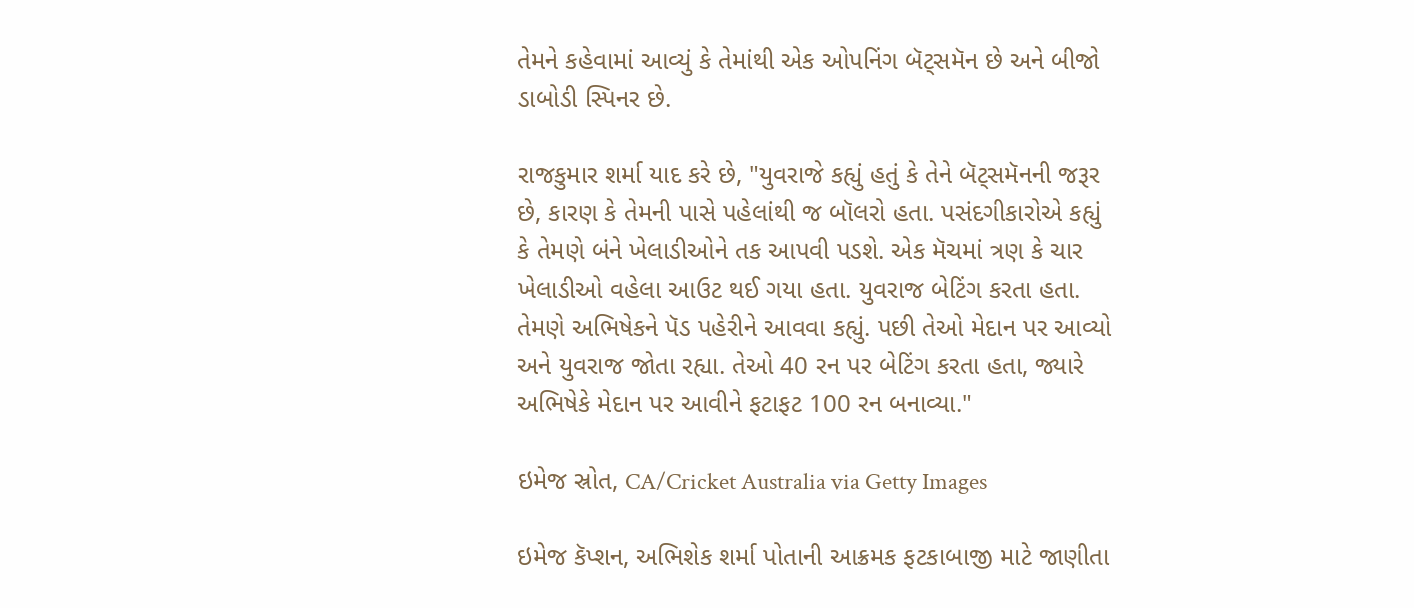તેમને કહેવામાં આવ્યું કે તેમાંથી એક ઓપનિંગ બૅટ્સમૅન છે અને બીજો ડાબોડી સ્પિનર છે.

રાજકુમાર શર્મા યાદ કરે છે, "યુવરાજે કહ્યું હતું કે તેને બૅટ્સમૅનની જરૂર છે, કારણ કે તેમની પાસે પહેલાંથી જ બૉલરો હતા. પસંદગીકારોએ કહ્યું કે તેમણે બંને ખેલાડીઓને તક આપવી પડશે. એક મૅચમાં ત્રણ કે ચાર ખેલાડીઓ વહેલા આઉટ થઈ ગયા હતા. યુવરાજ બેટિંગ કરતા હતા. તેમણે અભિષેકને પૅડ પહેરીને આવવા કહ્યું. પછી તેઓ મેદાન પર આવ્યો અને યુવરાજ જોતા રહ્યા. તેઓ 40 રન પર બેટિંગ કરતા હતા, જ્યારે અભિષેકે મેદાન પર આવીને ફટાફટ 100 રન બનાવ્યા."

ઇમેજ સ્રોત, CA/Cricket Australia via Getty Images

ઇમેજ કૅપ્શન, અભિશેક શર્મા પોતાની આક્રમક ફટકાબાજી માટે જાણીતા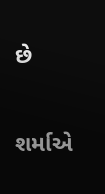છે

શર્માએ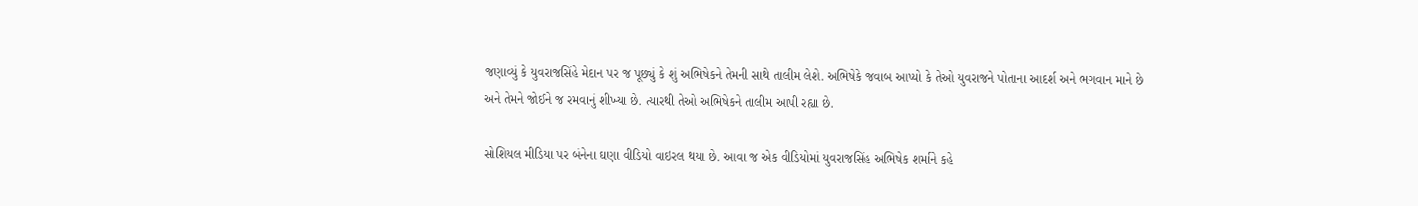જણાવ્યું કે યુવરાજસિંહે મેદાન પર જ પૂછ્યું કે શું અભિષેકને તેમની સાથે તાલીમ લેશે. અભિષેકે જવાબ આપ્યો કે તેઓ યુવરાજને પોતાના આદર્શ અને ભગવાન માને છે અને તેમને જોઈને જ રમવાનું શીખ્યા છે. ત્યારથી તેઓ અભિષેકને તાલીમ આપી રહ્યા છે.

સોશિયલ મીડિયા પર બંનેના ઘણા વીડિયો વાઇરલ થયા છે. આવા જ એક વીડિયોમાં યુવરાજસિંહ અભિષેક શર્માને કહે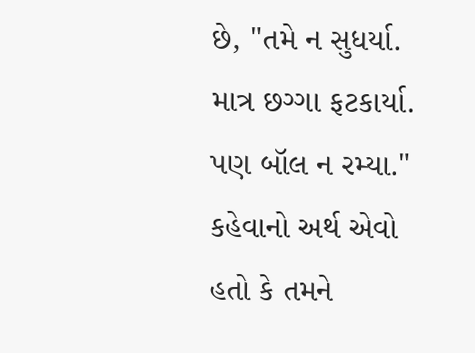છે, "તમે ન સુધર્યા. માત્ર છગ્ગા ફટકાર્યા. પણ બૉલ ન રમ્યા." કહેવાનો અર્થ એવો હતો કે તમને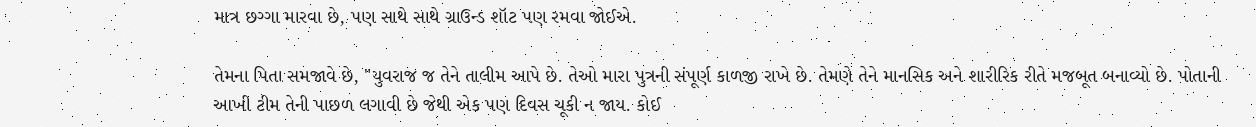માત્ર છગ્ગા મારવા છે, પણ સાથે સાથે ગ્રાઉન્ડ શૉટ પણ રમવા જોઈએ.

તેમના પિતા સમજાવે છે, "યુવરાજ જ તેને તાલીમ આપે છે. તેઓ મારા પુત્રની સંપૂર્ણ કાળજી રાખે છે. તેમણે તેને માનસિક અને શારીરિક રીતે મજબૂત બનાવ્યો છે. પોતાની આખી ટીમ તેની પાછળ લગાવી છે જેથી એક પણ દિવસ ચૂકી ન જાય. કોઈ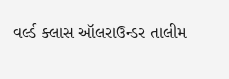વર્લ્ડ ક્લાસ ઑલરાઉન્ડર તાલીમ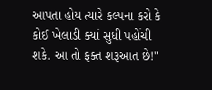આપતા હોય ત્યારે કલ્પના કરો કે કોઈ ખેલાડી ક્યાં સુધી પહોંચી શકે. આ તો ફક્ત શરૂઆત છે!"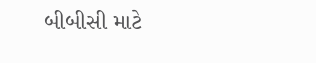બીબીસી માટે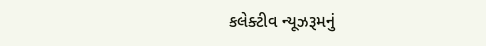કલેક્ટીવ ન્યૂઝરૂમનું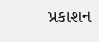પ્રકાશન